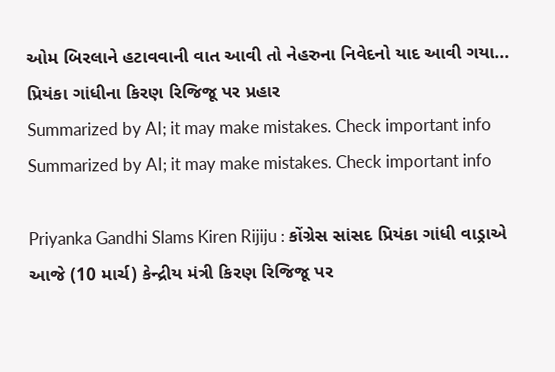ઓમ બિરલાને હટાવવાની વાત આવી તો નેહરુના નિવેદનો યાદ આવી ગયા... પ્રિયંકા ગાંધીના કિરણ રિજિજૂ પર પ્રહાર
Summarized by AI; it may make mistakes. Check important info
Summarized by AI; it may make mistakes. Check important info

Priyanka Gandhi Slams Kiren Rijiju : કોંગ્રેસ સાંસદ પ્રિયંકા ગાંધી વાડ્રાએ આજે (10 માર્ચ) કેન્દ્રીય મંત્રી કિરણ રિજિજૂ પર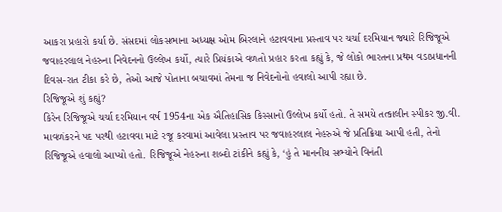આકરા પ્રહારો કર્યા છે. સંસદમાં લોકસભાના અધ્યક્ષ ઓમ બિરલાને હટાવવાના પ્રસ્તાવ પર ચર્ચા દરમિયાન જ્યારે રિજિજૂએ જવાહરલાલ નેહરુના નિવેદનનો ઉલ્લેખ કર્યો, ત્યારે પ્રિયંકાએ વળતો પ્રહાર કરતા કહ્યું કે, જે લોકો ભારતના પ્રથમ વડાપ્રધાનની દિવસ-રાત ટીકા કરે છે, તેઓ આજે પોતાના બચાવમાં તેમના જ નિવેદનોનો હવાલો આપી રહ્યા છે.
રિજિજૂએ શું કહ્યું?
કિરેન રિજિજૂએ ચર્ચા દરમિયાન વર્ષ 1954ના એક ઐતિહાસિક કિસ્સાનો ઉલ્લેખ કર્યો હતો. તે સમયે તત્કાલીન સ્પીકર જી.વી. માવળંકરને પદ પરથી હટાવવા માટે રજૂ કરવામાં આવેલા પ્રસ્તાવ પર જવાહરલાલ નેહરુએ જે પ્રતિક્રિયા આપી હતી, તેનો રિજિજૂએ હવાલો આપ્યો હતો. રિજિજૂએ નેહરુના શબ્દો ટાંકીને કહ્યું કે, ‘હું તે માનનીય સભ્યોને વિનંતી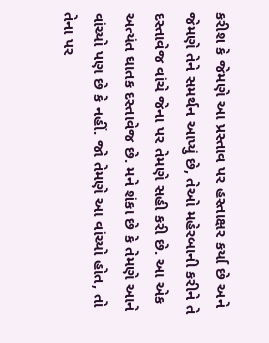કરીશ કે જેમણે આ પ્રસ્તાવ પર હસ્તાક્ષર કર્યા છે અને જેમણે તેને સમર્થન આપ્યું છે, તેઓ મહેરબાની કરીને તે દસ્તાવેજ વાંચે જેના પર તેમણે સહી કરી છે. આ એક અત્યંત ઘાતક દસ્તાવેજ છે. મને શંકા છે કે તેમણે આને વાંચ્યો પણ છે કે નહીં. જો તેમણે આ વાંચ્યો હોત, તો તેના પર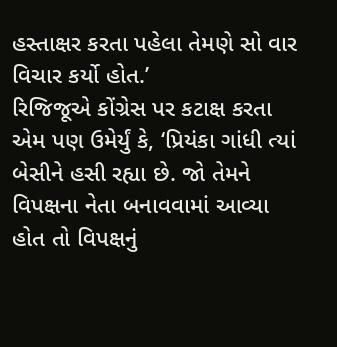હસ્તાક્ષર કરતા પહેલા તેમણે સો વાર વિચાર કર્યો હોત.’
રિજિજૂએ કોંગ્રેસ પર કટાક્ષ કરતા એમ પણ ઉમેર્યું કે, ‘પ્રિયંકા ગાંધી ત્યાં બેસીને હસી રહ્યા છે. જો તેમને વિપક્ષના નેતા બનાવવામાં આવ્યા હોત તો વિપક્ષનું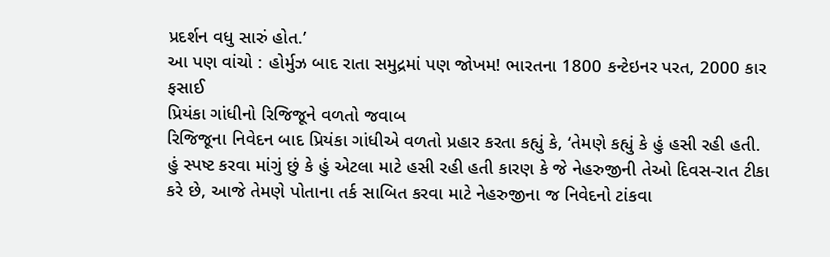પ્રદર્શન વધુ સારું હોત.’
આ પણ વાંચો : હોર્મુઝ બાદ રાતા સમુદ્રમાં પણ જોખમ! ભારતના 1800 કન્ટેઇનર પરત, 2000 કાર ફસાઈ
પ્રિયંકા ગાંધીનો રિજિજૂને વળતો જવાબ
રિજિજૂના નિવેદન બાદ પ્રિયંકા ગાંધીએ વળતો પ્રહાર કરતા કહ્યું કે, ‘તેમણે કહ્યું કે હું હસી રહી હતી. હું સ્પષ્ટ કરવા માંગું છું કે હું એટલા માટે હસી રહી હતી કારણ કે જે નેહરુજીની તેઓ દિવસ-રાત ટીકા કરે છે, આજે તેમણે પોતાના તર્ક સાબિત કરવા માટે નેહરુજીના જ નિવેદનો ટાંકવા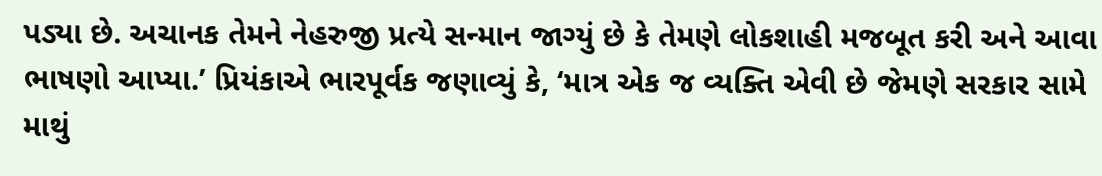પડ્યા છે. અચાનક તેમને નેહરુજી પ્રત્યે સન્માન જાગ્યું છે કે તેમણે લોકશાહી મજબૂત કરી અને આવા ભાષણો આપ્યા.’ પ્રિયંકાએ ભારપૂર્વક જણાવ્યું કે, ‘માત્ર એક જ વ્યક્તિ એવી છે જેમણે સરકાર સામે માથું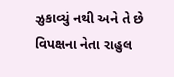ઝુકાવ્યું નથી અને તે છે વિપક્ષના નેતા રાહુલ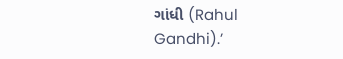ગાંધી (Rahul Gandhi).’